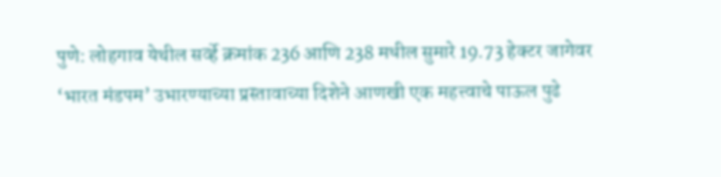पुणे: लोहगाव येथील सर्व्हे क्रमांक 236 आणि 238 मधील सुमारे 19.73 हेक्टर जागेवर ‘भारत मंडपम’ उभारण्याच्या प्रस्तावाच्या दिशेने आणखी एक महत्त्वाचे पाऊल पुढे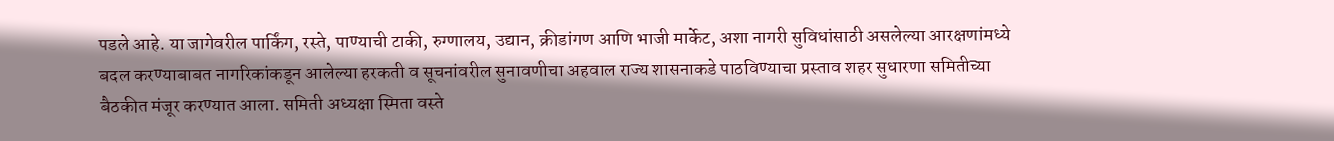पडले आहे. या जागेवरील पार्किंग, रस्ते, पाण्याची टाकी, रुग्णालय, उद्यान, क्रीडांगण आणि भाजी मार्केट, अशा नागरी सुविधांसाठी असलेल्या आरक्षणांमध्ये बदल करण्याबाबत नागरिकांकडून आलेल्या हरकती व सूचनांवरील सुनावणीचा अहवाल राज्य शासनाकडे पाठविण्याचा प्रस्ताव शहर सुधारणा समितीच्या बैठकीत मंजूर करण्यात आला. समिती अध्यक्षा स्मिता वस्ते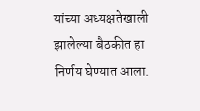यांच्या अध्यक्षतेखाली झालेल्या बैठकीत हा निर्णय घेण्यात आला.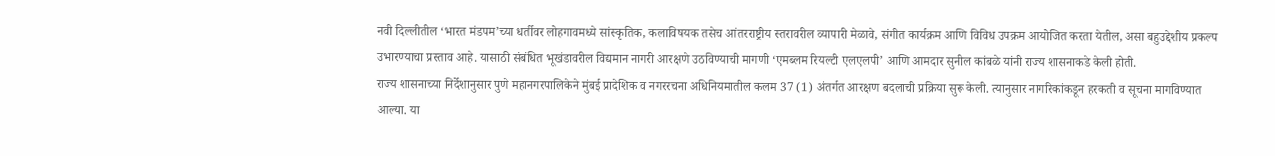नवी दिल्लीतील ‘भारत मंडपम’च्या धर्तीवर लोहगावमध्ये सांस्कृतिक, कलाविषयक तसेच आंतरराष्ट्रीय स्तरावरील व्यापारी मेळावे, संगीत कार्यक्रम आणि विविध उपक्रम आयोजित करता येतील, असा बहुउद्देशीय प्रकल्प उभारण्याचा प्रस्ताव आहे. यासाठी संबंधित भूखंडावरील विद्यमान नागरी आरक्षणे उठविण्याची मागणी ‘एमब्लम रियल्टी एलएलपी’ आणि आमदार सुनील कांबळे यांनी राज्य शासनाकडे केली होती.
राज्य शासनाच्या निर्देशानुसार पुणे महानगरपालिकेने मुंबई प्रादेशिक व नगररचना अधिनियमातील कलम 37 (1) अंतर्गत आरक्षण बदलाची प्रक्रिया सुरू केली. त्यानुसार नागरिकांकडून हरकती व सूचना मागविण्यात आल्या. या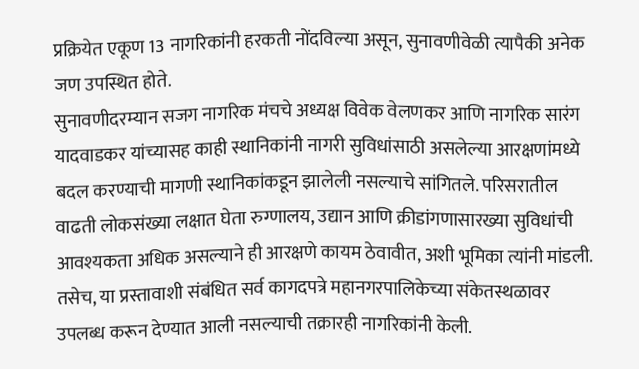प्रक्रियेत एकूण 13 नागरिकांनी हरकती नोंदविल्या असून, सुनावणीवेळी त्यापैकी अनेक जण उपस्थित होते.
सुनावणीदरम्यान सजग नागरिक मंचचे अध्यक्ष विवेक वेलणकर आणि नागरिक सारंग यादवाडकर यांच्यासह काही स्थानिकांनी नागरी सुविधांसाठी असलेल्या आरक्षणांमध्ये बदल करण्याची मागणी स्थानिकांकडून झालेली नसल्याचे सांगितले. परिसरातील वाढती लोकसंख्या लक्षात घेता रुग्णालय, उद्यान आणि क्रीडांगणासारख्या सुविधांची आवश्यकता अधिक असल्याने ही आरक्षणे कायम ठेवावीत, अशी भूमिका त्यांनी मांडली. तसेच, या प्रस्तावाशी संबंधित सर्व कागदपत्रे महानगरपालिकेच्या संकेतस्थळावर उपलब्ध करून देण्यात आली नसल्याची तक्रारही नागरिकांनी केली.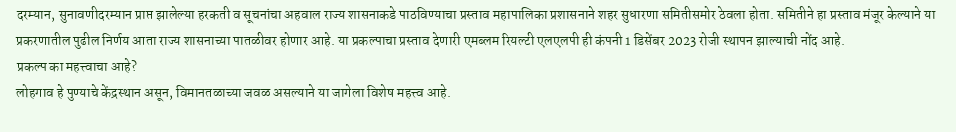दरम्यान, सुनावणीदरम्यान प्राप्त झालेल्या हरकती व सूचनांचा अहवाल राज्य शासनाकडे पाठविण्याचा प्रस्ताव महापालिका प्रशासनाने शहर सुधारणा समितीसमोर ठेवला होता. समितीने हा प्रस्ताव मंजूर केल्याने या प्रकरणातील पुढील निर्णय आता राज्य शासनाच्या पातळीवर होणार आहे. या प्रकल्पाचा प्रस्ताव देणारी एमब्लम रियल्टी एलएलपी ही कंपनी 1 डिसेंबर 2023 रोजी स्थापन झाल्याची नोंद आहे.
प्रकल्प का महत्त्वाचा आहे?
लोहगाव हे पुण्याचे केंद्रस्थान असून, विमानतळाच्या जवळ असल्याने या जागेला विशेष महत्त्व आहे.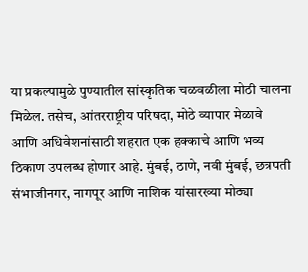या प्रकल्पामुळे पुण्यातील सांस्कृतिक चळवळीला मोठी चालना मिळेल. तसेच, आंतरराष्ट्रीय परिषदा, मोठे व्यापार मेळावे आणि अधिवेशनांसाठी शहरात एक हक्काचे आणि भव्य ठिकाण उपलब्ध होणार आहे. मुंबई, ठाणे, नवी मुंबई, छत्रपती संभाजीनगर, नागपूर आणि नाशिक यांसारख्या मोठ्या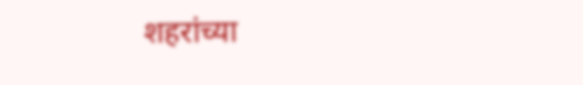शहरांच्या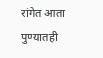रांगेत आता पुण्यातही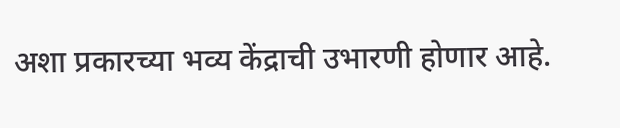अशा प्रकारच्या भव्य केंद्राची उभारणी होणार आहे.